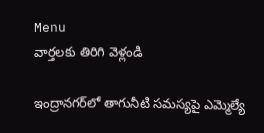Menu
వార్తలకు తిరిగి వెళ్లండి

ఇంద్రానగర్‌లో తాగునీటి సమస్యపై ఎమ్మెల్యే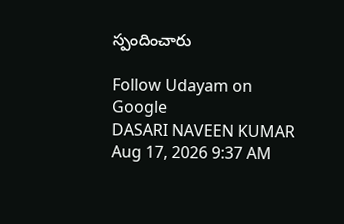స్పందించారు

Follow Udayam on Google
DASARI NAVEEN KUMAR Aug 17, 2026 9:37 AM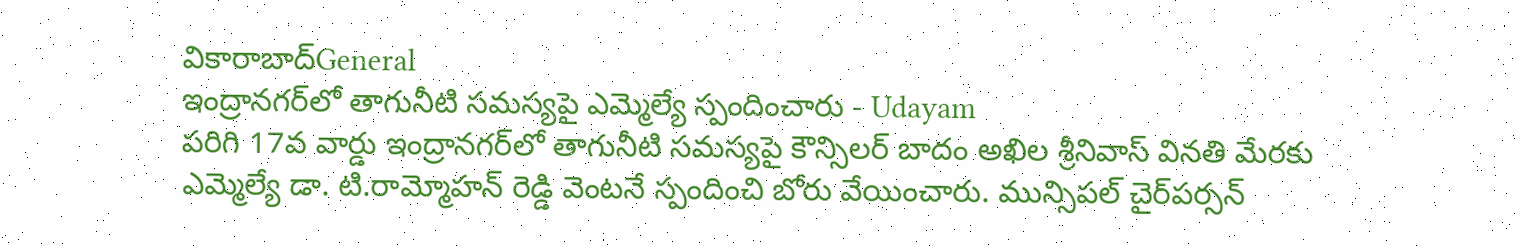వికారాబాద్General
ఇంద్రానగర్‌లో తాగునీటి సమస్యపై ఎమ్మెల్యే స్పందించారు - Udayam
పరిగి 17వ వార్డు ఇంద్రానగర్‌లో తాగునీటి సమస్యపై కౌన్సిలర్ బాదం అఖిల శ్రీనివాస్ వినతి మేరకు ఎమ్మెల్యే డా. టి.రామ్మోహన్ రెడ్డి వెంటనే స్పందించి బోరు వేయించారు. మున్సిపల్ చైర్‌పర్సన్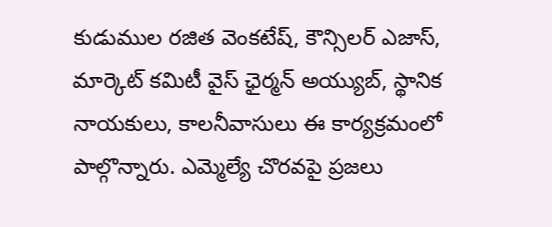కుడుముల రజిత వెంకటేష్, కౌన్సిలర్ ఎజాస్, మార్కెట్ కమిటీ వైస్ ఛైర్మన్ అయ్యుబ్, స్థానిక నాయకులు, కాలనీవాసులు ఈ కార్యక్రమంలో పాల్గొన్నారు. ఎమ్మెల్యే చొరవపై ప్రజలు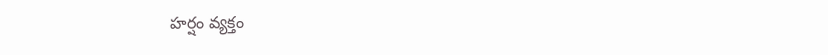హర్షం వ్యక్తం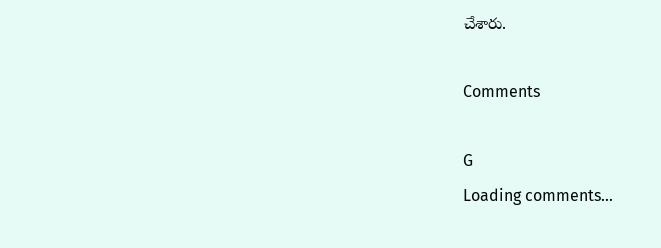చేశారు.

Comments

G
Loading comments...